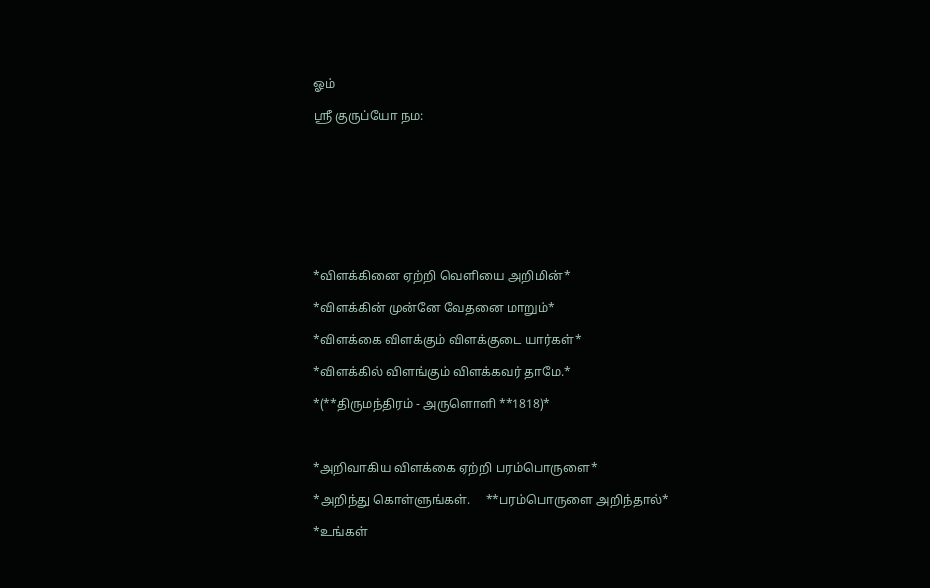ஓம்

ஶ்ரீ குருப்யோ நம:









*விளக்கினை ஏற்றி வெளியை அறிமின்*

*விளக்கின் முன்னே வேதனை மாறும்*

*விளக்கை விளக்கும் விளக்குடை யார்கள்*

*விளக்கில் விளங்கும் விளக்கவர் தாமே.*

*(**திருமந்திரம் - அருளொளி **1818)*



*அறிவாகிய விளக்கை ஏற்றி பரம்பொருளை*

*அறிந்து கொள்ளுங்கள்.     **பரம்பொருளை அறிந்தால்*

*உங்கள்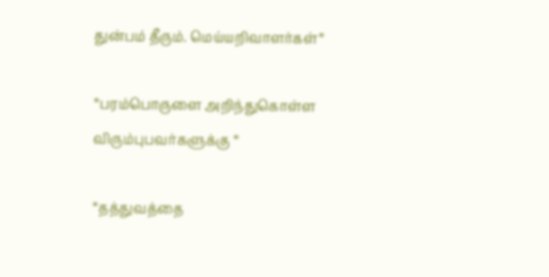துன்பம் தீரும். மெய்யறிவாளர்கள்*

*பரம்பொருளை அறிந்துகொள்ள விரும்புபவர்களுக்கு *

*தத்துவத்தை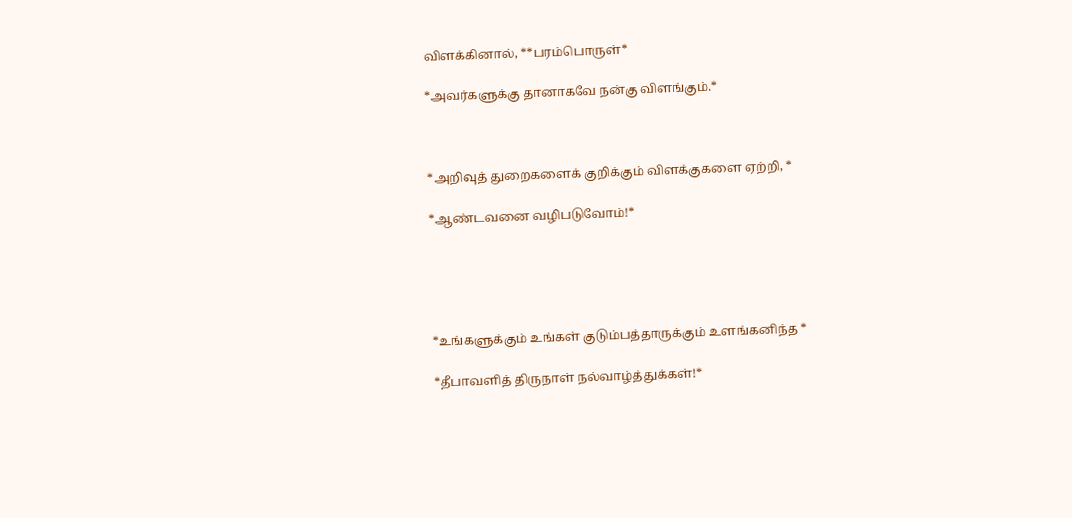விளக்கினால், **பரம்பொருள்*

*அவர்களுக்கு தானாகவே நன்கு விளங்கும்.*



*அறிவுத் துறைகளைக் குறிக்கும் விளக்குகளை ஏற்றி, *

*ஆண்டவனை வழிபடுவோம்!*





*உங்களுக்கும் உங்கள் குடும்பத்தாருக்கும் உளங்கனிந்த *

*தீபாவளித் திருநாள் நல்வாழ்த்துக்கள்!*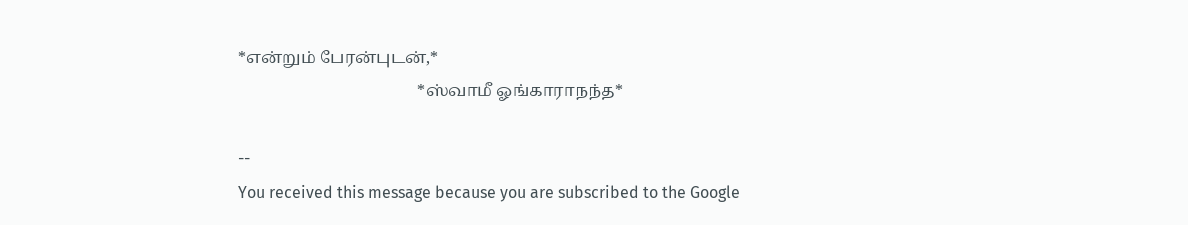*என்றும் பேரன்புடன்,*
                                           *ஸ்வாமீ ஓங்காராநந்த*

--
You received this message because you are subscribed to the Google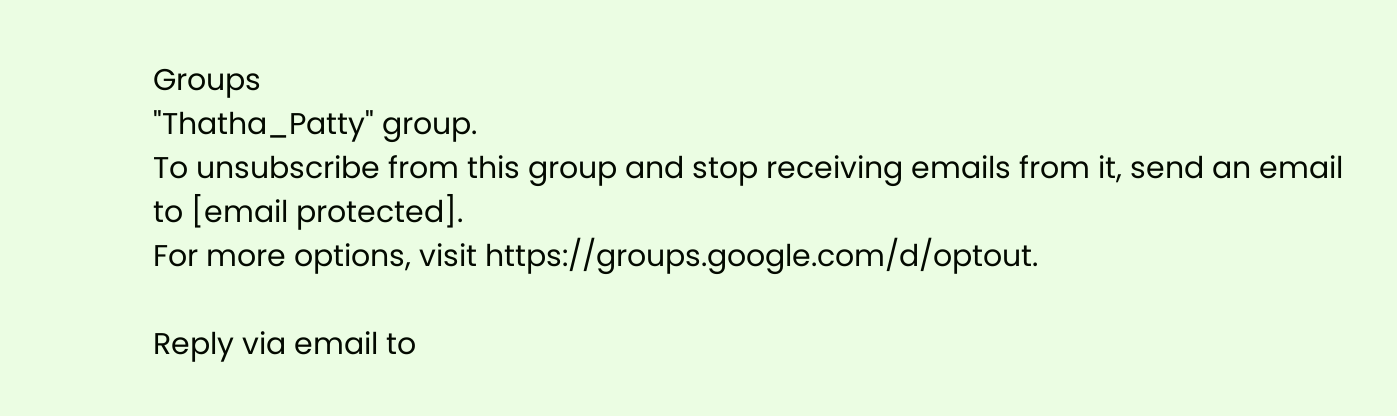Groups
"Thatha_Patty" group.
To unsubscribe from this group and stop receiving emails from it, send an email
to [email protected].
For more options, visit https://groups.google.com/d/optout.

Reply via email to